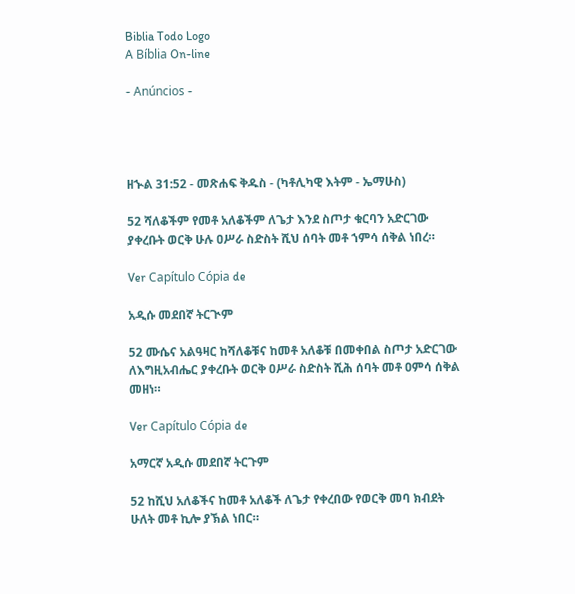Biblia Todo Logo
A Bíblia On-line

- Anúncios -




ዘኍል 31:52 - መጽሐፍ ቅዱስ - (ካቶሊካዊ እትም - ኤማሁስ)

52 ሻለቆችም የመቶ አለቆችም ለጌታ እንደ ስጦታ ቁርባን አድርገው ያቀረቡት ወርቅ ሁሉ ዐሥራ ስድስት ሺህ ሰባት መቶ ኀምሳ ሰቅል ነበረ።

Ver Capítulo Cópia de

አዲሱ መደበኛ ትርጒም

52 ሙሴና አልዓዛር ከሻለቆቹና ከመቶ አለቆቹ በመቀበል ስጦታ አድርገው ለእግዚአብሔር ያቀረቡት ወርቅ ዐሥራ ስድስት ሺሕ ሰባት መቶ ዐምሳ ሰቅል መዘነ።

Ver Capítulo Cópia de

አማርኛ አዲሱ መደበኛ ትርጉም

52 ከሺህ አለቆችና ከመቶ አለቆች ለጌታ የቀረበው የወርቅ መባ ክብደት ሁለት መቶ ኪሎ ያኽል ነበር።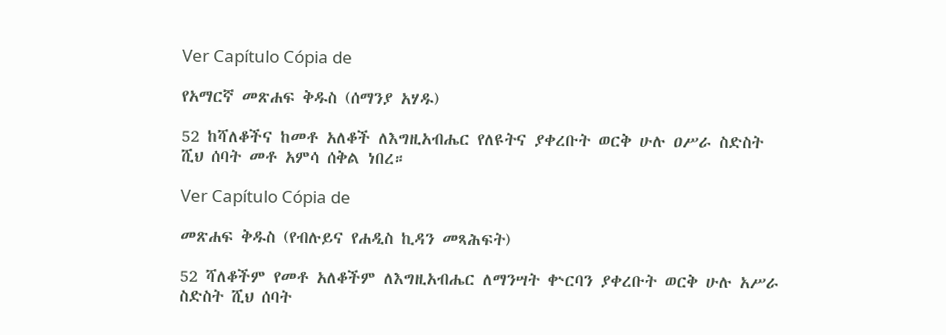Ver Capítulo Cópia de

የአማርኛ መጽሐፍ ቅዱስ (ሰማንያ አሃዱ)

52 ከሻለቆችና ከመቶ አለቆች ለእግዚአብሔር የለዩትና ያቀረቡት ወርቅ ሁሉ ዐሥራ ስድስት ሺህ ሰባት መቶ አምሳ ሰቅል ነበረ።

Ver Capítulo Cópia de

መጽሐፍ ቅዱስ (የብሉይና የሐዲስ ኪዳን መጻሕፍት)

52 ሻለቆችም የመቶ አለቆችም ለእግዚአብሔር ለማንሣት ቍርባን ያቀረቡት ወርቅ ሁሉ አሥራ ስድስት ሺህ ሰባት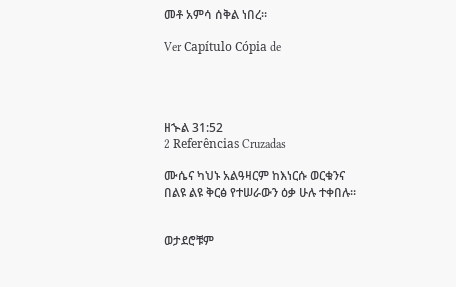መቶ አምሳ ሰቅል ነበረ።

Ver Capítulo Cópia de




ዘኍል 31:52
2 Referências Cruzadas

ሙሴና ካህኑ አልዓዛርም ከእነርሱ ወርቁንና በልዩ ልዩ ቅርፅ የተሠራውን ዕቃ ሁሉ ተቀበሉ።


ወታደሮቹም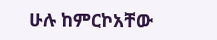ሁሉ ከምርኮአቸው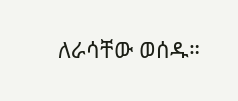ለራሳቸው ወሰዱ።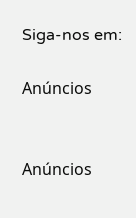Siga-nos em:

Anúncios


Anúncios